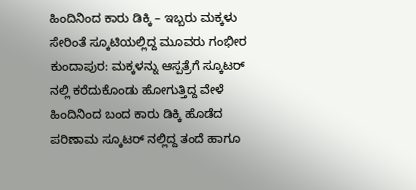ಹಿಂದಿನಿಂದ ಕಾರು ಡಿಕ್ಕಿ – ಇಬ್ಬರು ಮಕ್ಕಳು ಸೇರಿಂತೆ ಸ್ಕೂಟಿಯಲ್ಲಿದ್ದ ಮೂವರು ಗಂಭೀರ
ಕುಂದಾಪುರ: ಮಕ್ಕಳನ್ನು ಆಸ್ಪತ್ರೆಗೆ ಸ್ಕೂಟರ್ ನಲ್ಲಿ ಕರೆದುಕೊಂಡು ಹೋಗುತ್ತಿದ್ದ ವೇಳೆ ಹಿಂದಿನಿಂದ ಬಂದ ಕಾರು ಡಿಕ್ಕಿ ಹೊಡೆದ ಪರಿಣಾಮ ಸ್ಕೂಟರ್ ನಲ್ಲಿದ್ದ ತಂದೆ ಹಾಗೂ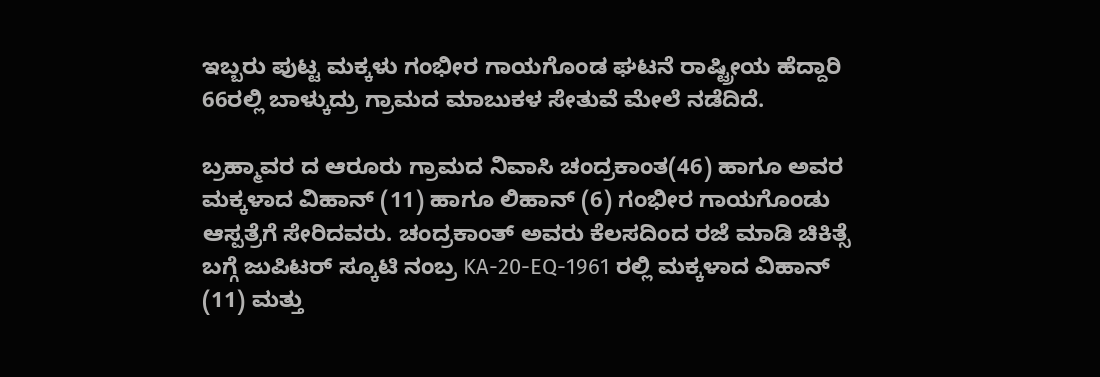ಇಬ್ಬರು ಪುಟ್ಟ ಮಕ್ಕಳು ಗಂಭೀರ ಗಾಯಗೊಂಡ ಘಟನೆ ರಾಷ್ಟ್ರೀಯ ಹೆದ್ದಾರಿ 66ರಲ್ಲಿ ಬಾಳ್ಕುದ್ರು ಗ್ರಾಮದ ಮಾಬುಕಳ ಸೇತುವೆ ಮೇಲೆ ನಡೆದಿದೆ.

ಬ್ರಹ್ಮಾವರ ದ ಆರೂರು ಗ್ರಾಮದ ನಿವಾಸಿ ಚಂದ್ರಕಾಂತ(46) ಹಾಗೂ ಅವರ ಮಕ್ಕಳಾದ ವಿಹಾನ್ (11) ಹಾಗೂ ಲಿಹಾನ್ (6) ಗಂಭೀರ ಗಾಯಗೊಂಡು ಆಸ್ಪತ್ರೆಗೆ ಸೇರಿದವರು. ಚಂದ್ರಕಾಂತ್ ಅವರು ಕೆಲಸದಿಂದ ರಜೆ ಮಾಡಿ ಚಿಕಿತ್ಸೆ ಬಗ್ಗೆ ಜುಪಿಟರ್ ಸ್ಕೂಟಿ ನಂಬ್ರ KA-20-EQ-1961 ರಲ್ಲಿ ಮಕ್ಕಳಾದ ವಿಹಾನ್ (11) ಮತ್ತು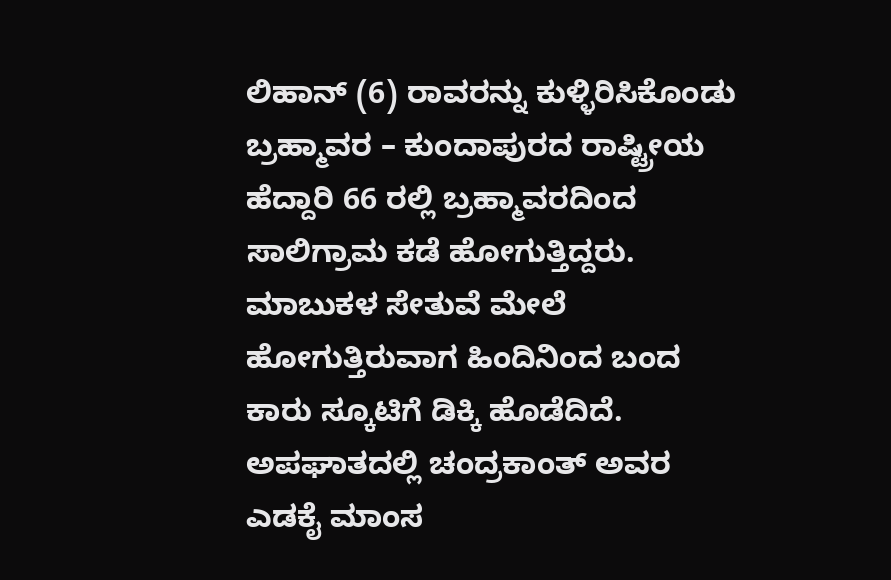ಲಿಹಾನ್ (6) ರಾವರನ್ನು ಕುಳ್ಳಿರಿಸಿಕೊಂಡು ಬ್ರಹ್ಮಾವರ – ಕುಂದಾಪುರದ ರಾಷ್ಟ್ರೀಯ ಹೆದ್ದಾರಿ 66 ರಲ್ಲಿ ಬ್ರಹ್ಮಾವರದಿಂದ ಸಾಲಿಗ್ರಾಮ ಕಡೆ ಹೋಗುತ್ತಿದ್ದರು. ಮಾಬುಕಳ ಸೇತುವೆ ಮೇಲೆ ಹೋಗುತ್ತಿರುವಾಗ ಹಿಂದಿನಿಂದ ಬಂದ ಕಾರು ಸ್ಕೂಟಿಗೆ ಡಿಕ್ಕಿ ಹೊಡೆದಿದೆ. ಅಪಘಾತದಲ್ಲಿ ಚಂದ್ರಕಾಂತ್ ಅವರ ಎಡಕೈ ಮಾಂಸ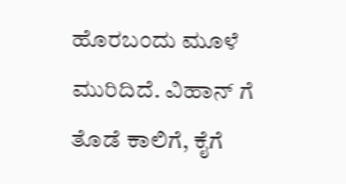ಹೊರಬಂದು ಮೂಳೆ ಮುರಿದಿದೆ. ವಿಹಾನ್ ಗೆ ತೊಡೆ ಕಾಲಿಗೆ, ಕೈಗೆ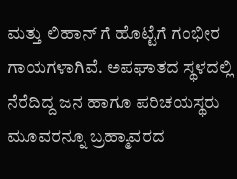ಮತ್ತು ಲಿಹಾನ್ ಗೆ ಹೊಟ್ಟೆಗೆ ಗಂಭೀರ ಗಾಯಗಳಾಗಿವೆ. ಅಪಘಾತದ ಸ್ಥಳದಲ್ಲಿ ನೆರೆದಿದ್ದ ಜನ ಹಾಗೂ ಪರಿಚಯಸ್ಥರು ಮೂವರನ್ನೂ ಬ್ರಹ್ಮಾವರದ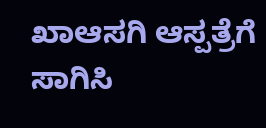ಖಾಆಸಗಿ ಆಸ್ಪತ್ರೆಗೆ ಸಾಗಿಸಿ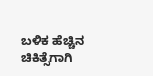ಬಳಿಕ ಹೆಚ್ಚಿನ ಚಿಕಿತ್ಸೆಗಾಗಿ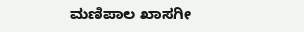ಮಣಿಪಾಲ ಖಾಸಗೀ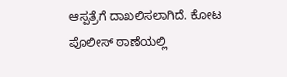ಆಸ್ಪತ್ರೆಗೆ ದಾಖಲಿಸಲಾಗಿದೆ. ಕೋಟ ಪೊಲೀಸ್ ಠಾಣೆಯಲ್ಲಿ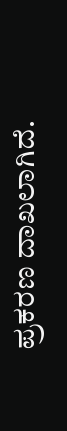ಪ್ರಕರಣ ದಾಖಲಾಗಿದೆ.